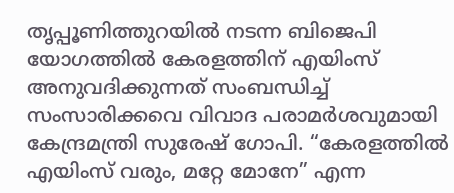തൃപ്പൂണിത്തുറയിൽ നടന്ന ബിജെപി യോഗത്തിൽ കേരളത്തിന് എയിംസ് അനുവദിക്കുന്നത് സംബന്ധിച്ച് സംസാരിക്കവെ വിവാദ പരാമർശവുമായി കേന്ദ്രമന്ത്രി സുരേഷ് ഗോപി. “കേരളത്തിൽ എയിംസ് വരും, മറ്റേ മോനേ” എന്ന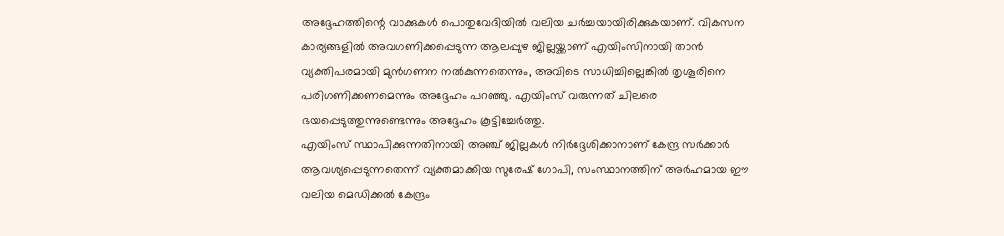അദ്ദേഹത്തിന്റെ വാക്കുകൾ പൊതുവേദിയിൽ വലിയ ചർച്ചയായിരിക്കുകയാണ്. വികസന കാര്യങ്ങളിൽ അവഗണിക്കപ്പെടുന്ന ആലപ്പുഴ ജില്ലയ്ക്കാണ് എയിംസിനായി താൻ വ്യക്തിപരമായി മുൻഗണന നൽകുന്നതെന്നും, അവിടെ സാധിച്ചില്ലെങ്കിൽ തൃശൂരിനെ പരിഗണിക്കണമെന്നും അദ്ദേഹം പറഞ്ഞു. എയിംസ് വരുന്നത് ചിലരെ ഭയപ്പെടുത്തുന്നുണ്ടെന്നും അദ്ദേഹം കൂട്ടിച്ചേർത്തു.
എയിംസ് സ്ഥാപിക്കുന്നതിനായി അഞ്ച് ജില്ലകൾ നിർദ്ദേശിക്കാനാണ് കേന്ദ്ര സർക്കാർ ആവശ്യപ്പെടുന്നതെന്ന് വ്യക്തമാക്കിയ സുരേഷ് ഗോപി, സംസ്ഥാനത്തിന് അർഹമായ ഈ വലിയ മെഡിക്കൽ കേന്ദ്രം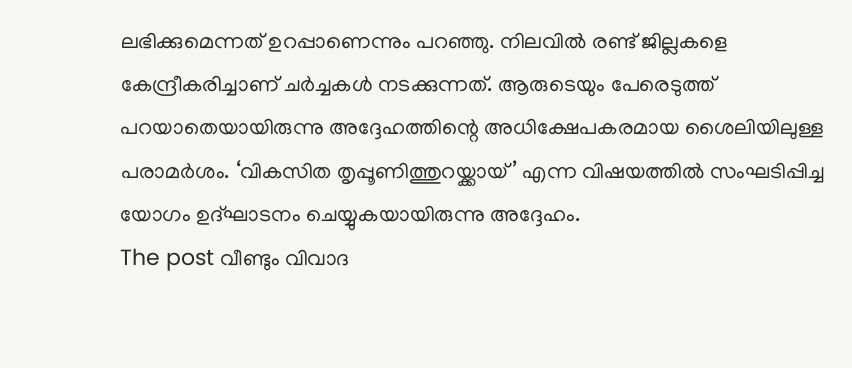ലഭിക്കുമെന്നത് ഉറപ്പാണെന്നും പറഞ്ഞു. നിലവിൽ രണ്ട് ജില്ലകളെ കേന്ദ്രീകരിച്ചാണ് ചർച്ചകൾ നടക്കുന്നത്. ആരുടെയും പേരെടുത്ത് പറയാതെയായിരുന്നു അദ്ദേഹത്തിന്റെ അധിക്ഷേപകരമായ ശൈലിയിലുള്ള പരാമർശം. ‘വികസിത തൃപ്പൂണിത്തുറയ്ക്കായ്’ എന്ന വിഷയത്തിൽ സംഘടിപ്പിച്ച യോഗം ഉദ്ഘാടനം ചെയ്യുകയായിരുന്നു അദ്ദേഹം.
The post വീണ്ടും വിവാദ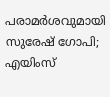പരാമർശവുമായി സുരേഷ് ഗോപി; എയിംസ്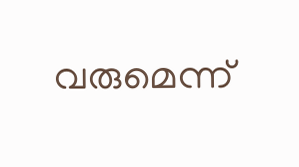വരുമെന്ന്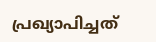പ്രഖ്യാപിച്ചത്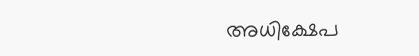അധിക്ഷേപ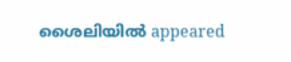ശൈലിയിൽ appeared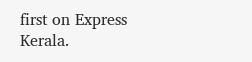first on Express Kerala.